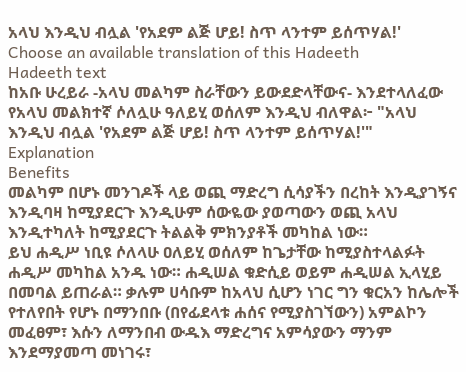አላህ እንዲህ ብሏል 'የአደም ልጅ ሆይ! ስጥ ላንተም ይሰጥሃል!'
Choose an available translation of this Hadeeth
Hadeeth text
ከአቡ ሁረይራ -አላህ መልካም ስራቸውን ይውደድላቸውና- እንደተላለፈው የአላህ መልክተኛ ሶለሏሁ ዓለይሂ ወሰለም እንዲህ ብለዋል፦ "አላህ እንዲህ ብሏል 'የአደም ልጅ ሆይ! ስጥ ላንተም ይሰጥሃል!'"
Explanation
Benefits
መልካም በሆኑ መንገዶች ላይ ወጪ ማድረግ ሲሳያችን በረከት እንዲያገኝና እንዲባዛ ከሚያደርጉ እንዲሁም ሰውዬው ያወጣውን ወጪ አላህ እንዲተካለት ከሚያደርጉ ትልልቅ ምክንያቶች መካከል ነው።
ይህ ሐዲሥ ነቢዩ ሶለላሁ ዐለይሂ ወሰለም ከጌታቸው ከሚያስተላልፉት ሐዲሥ መካከል አንዱ ነው። ሐዲሠል ቁድሲይ ወይም ሐዲሠል ኢላሂይ በመባል ይጠራል። ቃሉም ሀሳቡም ከአላህ ሲሆን ነገር ግን ቁርአን ከሌሎች የተለየበት የሆኑ በማንበቡ (በየፊደላቱ ሐሰና የሚያስገኘውን) አምልኮን መፈፀም፣ እሱን ለማንበብ ውዱእ ማድረግና አምሳያውን ማንም እንደማያመጣ መነገሩ፣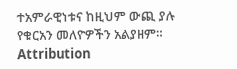ተአምራዊነቱና ከዚህም ውጪ ያሉ የቁርአን መለዮዎችን አልያዘም።
Attribution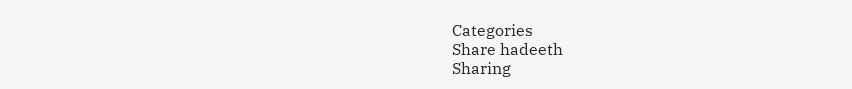Categories
Share hadeeth
Sharing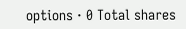options · 0 Total shares